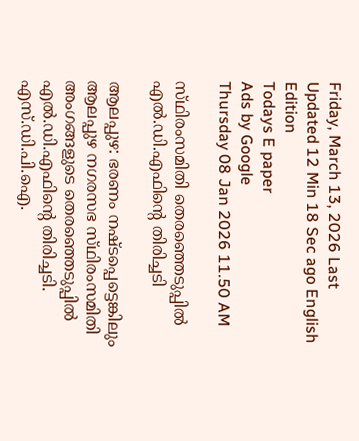Friday, March 13, 2026 Last Updated 12 Min 18 Sec ago English Edition
Todays E paper
Ads by Google
Thursday 08 Jan 2026 11.50 AM

സ്‌ഥിരംസമിതി തെരഞ്ഞെടുപ്പില്‍ എല്‍.ഡി.എഫിന്റെ തിരിച്ചടി

ആലപ്പുഴ: ഭരണം നഷ്‌ടപ്പെട്ടെങ്കിലും ആലപ്പുഴ നഗരസഭ സ്‌ഥിരംസമിതി അംഗങ്ങളുടെ തെരഞ്ഞെടുപ്പില്‍ എല്‍.ഡി.എഫിന്റെ തിരിച്ചടി. എസ്‌.ഡി.പി.ഐ.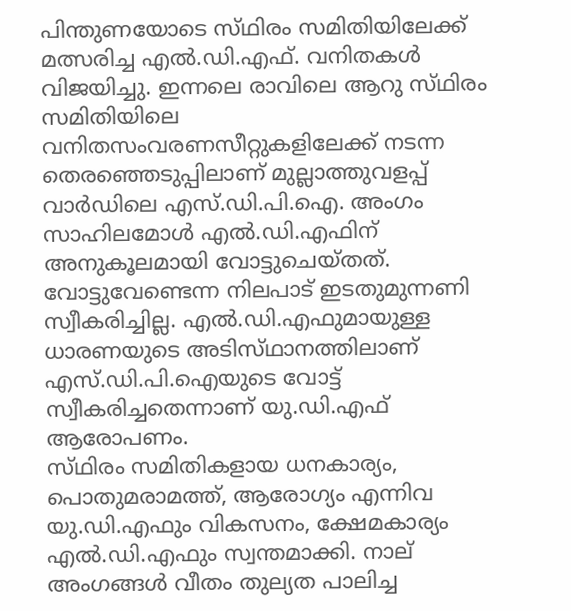പിന്തുണയോടെ സ്‌ഥിരം സമിതിയിലേക്ക്‌ മത്സരിച്ച എല്‍.ഡി.എഫ്‌. വനിതകള്‍ വിജയിച്ചു. ഇന്നലെ രാവിലെ ആറു സ്‌ഥിരം സമിതിയിലെ വനിതസംവരണസീറ്റുകളിലേക്ക്‌ നടന്ന തെരഞ്ഞെടുപ്പിലാണ്‌ മുല്ലാത്തുവളപ്പ്‌ വാര്‍ഡിലെ എസ്‌.ഡി.പി.ഐ. അംഗം സാഹിലമോള്‍ എല്‍.ഡി.എഫിന്‌ അനുകൂലമായി വോട്ടുചെയ്‌തത്‌. വോട്ടുവേണ്ടെന്ന നിലപാട്‌ ഇടതുമുന്നണി സ്വീകരിച്ചില്ല. എല്‍.ഡി.എഫുമായുള്ള ധാരണയുടെ അടിസ്‌ഥാനത്തിലാണ്‌ എസ്‌.ഡി.പി.ഐയുടെ വോട്ട്‌ സ്വീകരിച്ചതെന്നാണ്‌ യു.ഡി.എഫ്‌ ആരോപണം.
സ്‌ഥിരം സമിതികളായ ധനകാര്യം, പൊതുമരാമത്ത്‌, ആരോഗ്യം എന്നിവ യു.ഡി.എഫും വികസനം, ക്ഷേമകാര്യം എല്‍.ഡി.എഫും സ്വന്തമാക്കി. നാല്‌ അംഗങ്ങള്‍ വീതം തുല്യത പാലിച്ച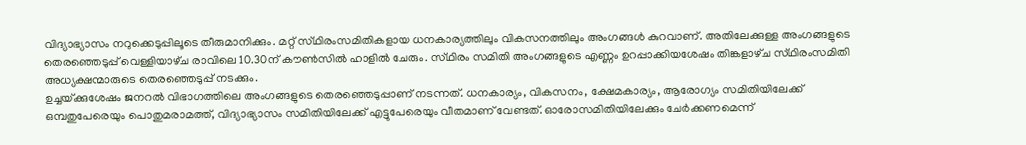വിദ്യാഭ്യാസം നറുക്കെടുപ്പിലൂടെ തീരുമാനിക്കും. മറ്റ്‌ സ്‌ഥിരംസമിതികളായ ധനകാര്യത്തിലും വികസനത്തിലും അംഗങ്ങള്‍ കുറവാണ്‌. അതിലേക്കുള്ള അംഗങ്ങളുടെ തെരഞ്ഞെടുപ്പ്‌ വെള്ളിയാഴ്‌ച രാവിലെ 10.30ന്‌ കൗണ്‍സില്‍ ഹാളില്‍ ചേരും. സ്‌ഥിരം സമിതി അംഗങ്ങളുടെ എണ്ണം ഉറപ്പാക്കിയശേഷം തിങ്കളാഴ്‌ച സ്‌ഥിരംസമിതി അധ്യക്ഷന്മാരുടെ തെരഞ്ഞെടുപ്പ്‌ നടക്കും.
ഉച്ചയ്‌ക്കുശേഷം ജനറല്‍ വിഭാഗത്തിലെ അംഗങ്ങളുടെ തെരഞ്ഞെടുപ്പാണ്‌ നടന്നത്‌. ധനകാര്യം, വികസനം, ക്ഷേമകാര്യം, ആരോഗ്യം സമിതിയിലേക്ക്‌ ഒമ്പതുപേരെയും പൊതുമരാമത്ത്‌, വിദ്യാഭ്യാസം സമിതിയിലേക്ക്‌ എട്ടുപേരെയും വീതമാണ്‌ വേണ്ടത്‌. ഓരോസമിതിയിലേക്കും ചേര്‍ക്കണമെന്ന്‌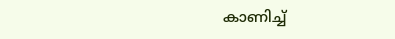കാണിച്ച്‌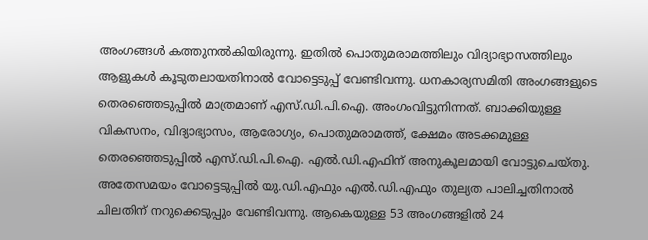അംഗങ്ങള്‍ കത്തുനല്‍കിയിരുന്നു. ഇതില്‍ പൊതുമരാമത്തിലും വിദ്യാഭ്യാസത്തിലും ആളുകള്‍ കൂടുതലായതിനാല്‍ വോട്ടെടുപ്പ്‌ വേണ്ടിവന്നു. ധനകാര്യസമിതി അംഗങ്ങളുടെ തെരഞ്ഞെടുപ്പില്‍ മാത്രമാണ്‌ എസ്‌.ഡി.പി.ഐ. അംഗംവിട്ടുനിന്നത്‌. ബാക്കിയുള്ള വികസനം, വിദ്യാഭ്യാസം, ആരോഗ്യം, പൊതുമരാമത്ത്‌, ക്ഷേമം അടക്കമുള്ള തെരഞ്ഞെടുപ്പില്‍ എസ്‌.ഡി.പി.ഐ. എല്‍.ഡി.എഫിന്‌ അനുകൂലമായി വോട്ടുചെയ്‌തു. അതേസമയം വോട്ടെടുപ്പില്‍ യു.ഡി.എഫും എല്‍.ഡി.എഫും തുല്യത പാലിച്ചതിനാല്‍ ചിലതിന്‌ നറുക്കെടുപ്പും വേണ്ടിവന്നു. ആകെയുള്ള 53 അംഗങ്ങളില്‍ 24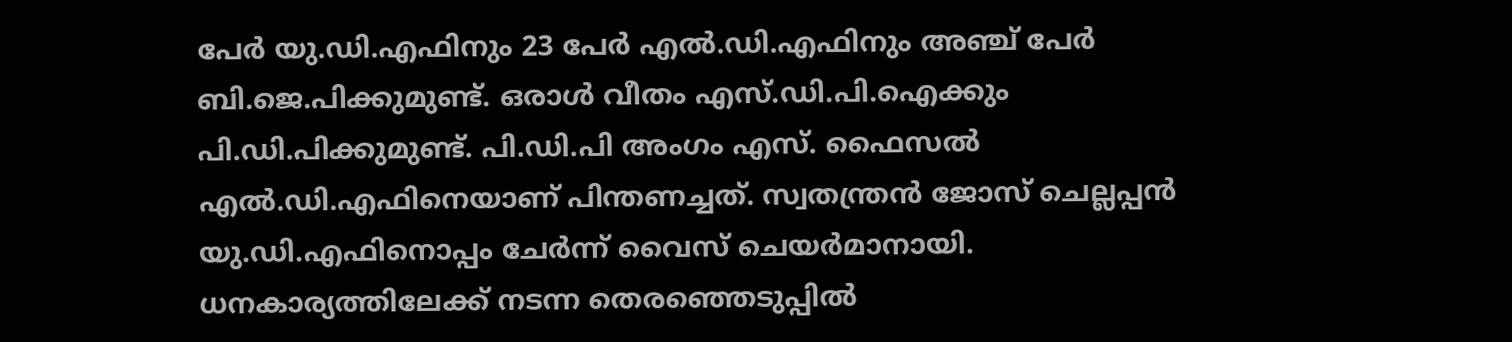പേര്‍ യു.ഡി.എഫിനും 23 പേര്‍ എല്‍.ഡി.എഫിനും അഞ്ച്‌ പേര്‍ ബി.ജെ.പിക്കുമുണ്ട്‌. ഒരാള്‍ വീതം എസ്‌.ഡി.പി.ഐക്കും പി.ഡി.പിക്കുമുണ്ട്‌. പി.ഡി.പി അംഗം എസ്‌. ഫൈസല്‍ എല്‍.ഡി.എഫിനെയാണ്‌ പിന്തണച്ചത്‌. സ്വതന്ത്രന്‍ ജോസ്‌ ചെല്ലപ്പന്‍ യു.ഡി.എഫിനൊപ്പം ചേര്‍ന്ന്‌ വൈസ്‌ ചെയര്‍മാനായി. ധനകാര്യത്തിലേക്ക്‌ നടന്ന തെരഞ്ഞെടുപ്പില്‍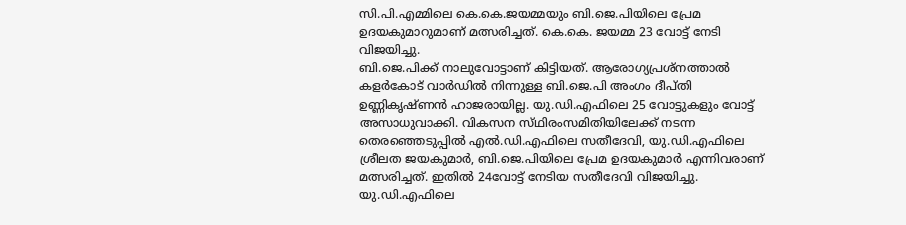സി.പി.എമ്മിലെ കെ.കെ.ജയമ്മയും ബി.ജെ.പിയിലെ പ്രേമ ഉദയകുമാറുമാണ്‌ മത്സരിച്ചത്‌. കെ.കെ. ജയമ്മ 23 വോട്ട്‌ നേടി വിജയിച്ചു.
ബി.ജെ.പിക്ക്‌ നാലുവോട്ടാണ്‌ കിട്ടിയത്‌. ആരോഗ്യപ്രശ്‌നത്താല്‍ കളര്‍കോട്‌ വാര്‍ഡില്‍ നിന്നുള്ള ബി.ജെ.പി അംഗം ദീപ്‌തി ഉണ്ണികൃഷ്‌ണന്‍ ഹാജരായില്ല. യു.ഡി.എഫിലെ 25 വോട്ടുകളും വോട്ട്‌ അസാധുവാക്കി. വികസന സ്‌ഥിരംസമിതിയിലേക്ക്‌ നടന്ന തെരഞ്ഞെടുപ്പില്‍ എല്‍.ഡി.എഫിലെ സതീദേവി, യു.ഡി.എഫിലെ ശ്രീലത ജയകുമാര്‍, ബി.ജെ.പിയിലെ പ്രേമ ഉദയകുമാര്‍ എന്നിവരാണ്‌ മത്സരിച്ചത്‌. ഇതില്‍ 24വോട്ട്‌ നേടിയ സതീദേവി വിജയിച്ചു.
യു.ഡി.എഫിലെ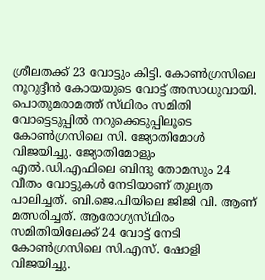ശ്രീലതക്ക്‌ 23 വോട്ടും കിട്ടി. കോണ്‍ഗ്രസിലെ നൂറുദ്ദീന്‍ കോയയുടെ വോട്ട്‌ അസാധുവായി. പൊതുമരാമത്ത്‌ സ്‌ഥിരം സമിതി വോട്ടെടുപ്പില്‍ നറുക്കെടുപ്പിലൂടെ കോണ്‍ഗ്രസിലെ സി. ജ്യോതിമോള്‍ വിജയിച്ചു. ജ്യോതിമോളും എല്‍.ഡി.എഫിലെ ബിന്ദു തോമസും 24 വീതം വോട്ടുകള്‍ നേടിയാണ്‌ തുല്യത പാലിച്ചത്‌. ബി.ജെ.പിയിലെ ജിജി വി. ആണ്‌ മത്സരിച്ചത്‌. ആരോഗ്യസ്‌ഥിരം സമിതിയിലേക്ക്‌ 24 വോട്ട്‌ നേടി കോണ്‍ഗ്രസിലെ സി.എസ്‌. ഷോളി വിജയിച്ചു.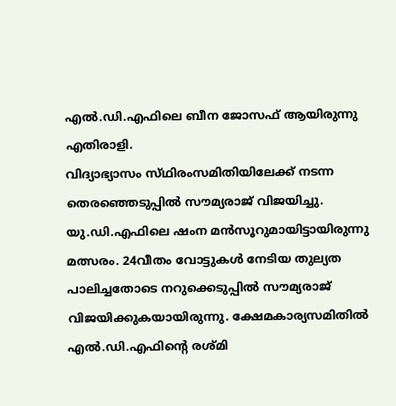എല്‍.ഡി.എഫിലെ ബീന ജോസഫ്‌ ആയിരുന്നു എതിരാളി.
വിദ്യാഭ്യാസം സ്‌ഥിരംസമിതിയിലേക്ക്‌ നടന്ന തെരഞ്ഞെടുപ്പില്‍ സൗമ്യരാജ്‌ വിജയിച്ചു. യു.ഡി.എഫിലെ ഷംന മന്‍സൂറുമായിട്ടായിരുന്നു മത്സരം. 24വീതം വോട്ടുകള്‍ നേടിയ തുല്യത പാലിച്ചതോടെ നറുക്കെടുപ്പില്‍ സൗമ്യരാജ്‌ വിജയിക്കുകയായിരുന്നു. ക്ഷേമകാര്യസമിതില്‍ എല്‍.ഡി.എഫിന്റെ രശ്‌മി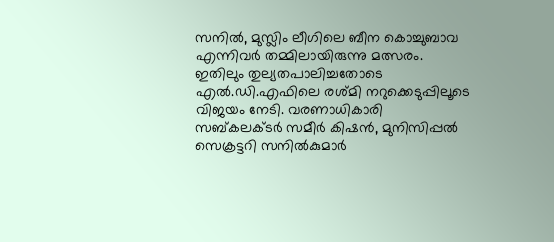സനില്‍, മുസ്ലിം ലീഗിലെ ബീന കൊച്ചുബാവ എന്നിവര്‍ തമ്മിലായിരുന്നു മത്സരം. ഇതിലും തുല്യതപാലിച്ചതോടെ എല്‍.ഡി.എഫിലെ രശ്‌മി നറുക്കെടുപ്പിലൂടെ വിജയം നേടി. വരണാധികാരി സബ്‌കലക്‌ടര്‍ സമീര്‍ കിഷന്‍, മുനിസിപ്പല്‍ സെക്രട്ടറി സനില്‍കുമാര്‍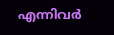എന്നിവര്‍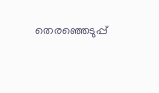തെരഞ്ഞെടുപ്പ്‌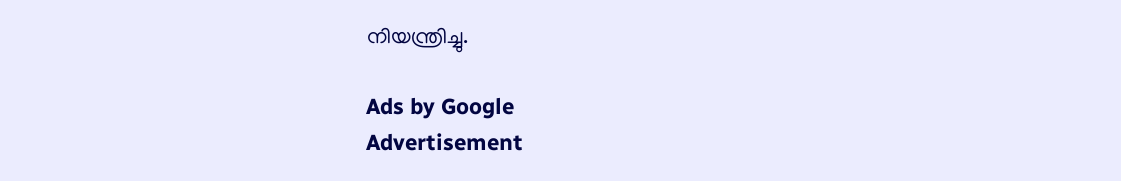നിയന്ത്രിച്ചു.

Ads by Google
Advertisement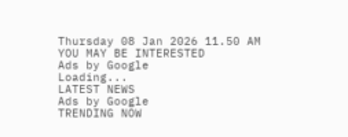Thursday 08 Jan 2026 11.50 AM
YOU MAY BE INTERESTED
Ads by Google
Loading...
LATEST NEWS
Ads by Google
TRENDING NOW